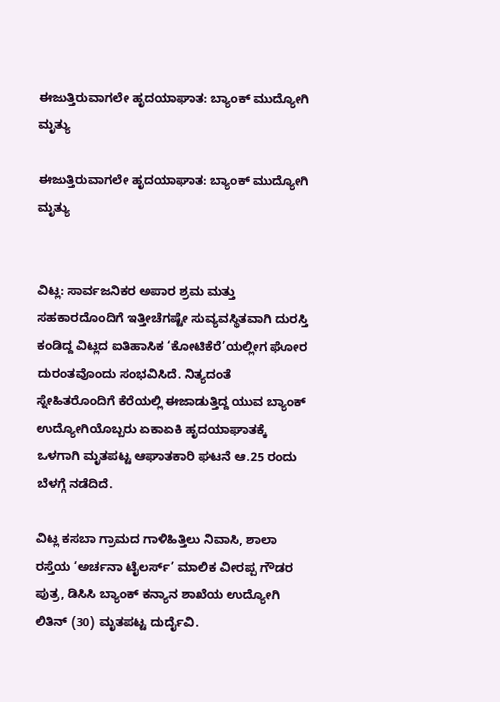ಈಜುತ್ತಿರುವಾಗಲೇ ಹೃದಯಾಘಾತ: ಬ್ಯಾಂಕ್ ಮುದ್ಯೋಗಿ ಮೃತ್ಯು

ಈಜುತ್ತಿರುವಾಗಲೇ ಹೃದಯಾಘಾತ: ಬ್ಯಾಂಕ್ ಮುದ್ಯೋಗಿ ಮೃತ್ಯು


ವಿಟ್ಲ: ಸಾರ್ವಜನಿಕರ ಅಪಾರ ಶ್ರಮ ಮತ್ತು ಸಹಕಾರದೊಂದಿಗೆ ಇತ್ತೀಚೆಗಷ್ಟೇ ಸುವ್ಯವಸ್ಥಿತವಾಗಿ ದುರಸ್ತಿ ಕಂಡಿದ್ದ ವಿಟ್ಲದ ಐತಿಹಾಸಿಕ ‘ಕೋಟಿಕೆರೆ’ಯಲ್ಲೀಗ ಘೋರ ದುರಂತವೊಂದು ಸಂಭವಿಸಿದೆ. ನಿತ್ಯದಂತೆ ಸ್ನೇಹಿತರೊಂದಿಗೆ ಕೆರೆಯಲ್ಲಿ ಈಜಾಡುತ್ತಿದ್ದ ಯುವ ಬ್ಯಾಂಕ್ ಉದ್ಯೋಗಿಯೊಬ್ಬರು ಏಕಾಏಕಿ ಹೃದಯಾಘಾತಕ್ಕೆ ಒಳಗಾಗಿ ಮೃತಪಟ್ಟ ಆಘಾತಕಾರಿ ಘಟನೆ ಆ.25 ರಂದು ಬೆಳಗ್ಗೆ ನಡೆದಿದೆ.

ವಿಟ್ಲ ಕಸಬಾ ಗ್ರಾಮದ ಗಾಳಿಹಿತ್ತಿಲು ನಿವಾಸಿ, ಶಾಲಾ ರಸ್ತೆಯ ‘ಅರ್ಚನಾ ಟೈಲರ್ಸ್’ ಮಾಲಿಕ ವೀರಪ್ಪ ಗೌಡರ ಪುತ್ರ, ಡಿಸಿಸಿ ಬ್ಯಾಂಕ್ ಕನ್ಯಾನ ಶಾಖೆಯ ಉದ್ಯೋಗಿ ಲಿತಿನ್ (30) ಮೃತಪಟ್ಟ ದುರ್ದೈವಿ.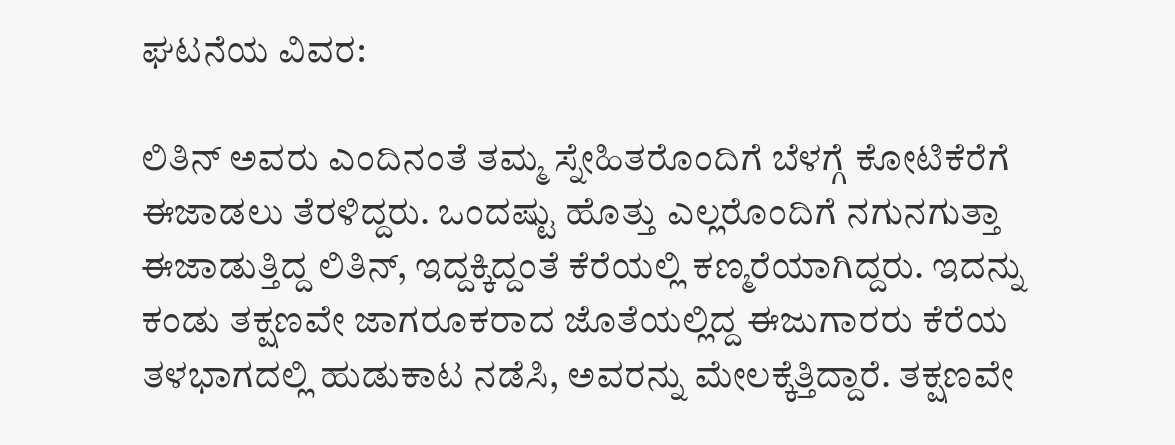ಘಟನೆಯ ವಿವರ:

ಲಿತಿನ್ ಅವರು ಎಂದಿನಂತೆ ತಮ್ಮ ಸ್ನೇಹಿತರೊಂದಿಗೆ ಬೆಳಗ್ಗೆ ಕೋಟಿಕೆರೆಗೆ ಈಜಾಡಲು ತೆರಳಿದ್ದರು. ಒಂದಷ್ಟು ಹೊತ್ತು ಎಲ್ಲರೊಂದಿಗೆ ನಗುನಗುತ್ತಾ ಈಜಾಡುತ್ತಿದ್ದ ಲಿತಿನ್, ಇದ್ದಕ್ಕಿದ್ದಂತೆ ಕೆರೆಯಲ್ಲಿ ಕಣ್ಮರೆಯಾಗಿದ್ದರು. ಇದನ್ನು ಕಂಡು ತಕ್ಷಣವೇ ಜಾಗರೂಕರಾದ ಜೊತೆಯಲ್ಲಿದ್ದ ಈಜುಗಾರರು ಕೆರೆಯ ತಳಭಾಗದಲ್ಲಿ ಹುಡುಕಾಟ ನಡೆಸಿ, ಅವರನ್ನು ಮೇಲಕ್ಕೆತ್ತಿದ್ದಾರೆ. ತಕ್ಷಣವೇ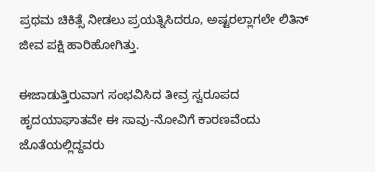ಪ್ರಥಮ ಚಿಕಿತ್ಸೆ ನೀಡಲು ಪ್ರಯತ್ನಿಸಿದರೂ, ಅಷ್ಟರಲ್ಲಾಗಲೇ ಲಿತಿನ್ ಜೀವ ಪಕ್ಷಿ ಹಾರಿಹೋಗಿತ್ತು.

ಈಜಾಡುತ್ತಿರುವಾಗ ಸಂಭವಿಸಿದ ತೀವ್ರ ಸ್ವರೂಪದ ಹೃದಯಾಘಾತವೇ ಈ ಸಾವು-ನೋವಿಗೆ ಕಾರಣವೆಂದು ಜೊತೆಯಲ್ಲಿದ್ದವರು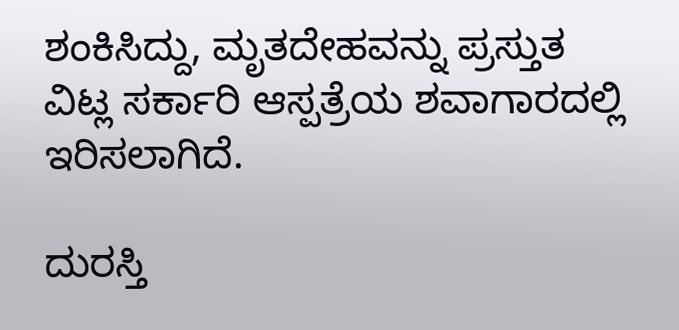ಶಂಕಿಸಿದ್ದು, ಮೃತದೇಹವನ್ನು ಪ್ರಸ್ತುತ ವಿಟ್ಲ ಸರ್ಕಾರಿ ಆಸ್ಪತ್ರೆಯ ಶವಾಗಾರದಲ್ಲಿ ಇರಿಸಲಾಗಿದೆ.

ದುರಸ್ತಿ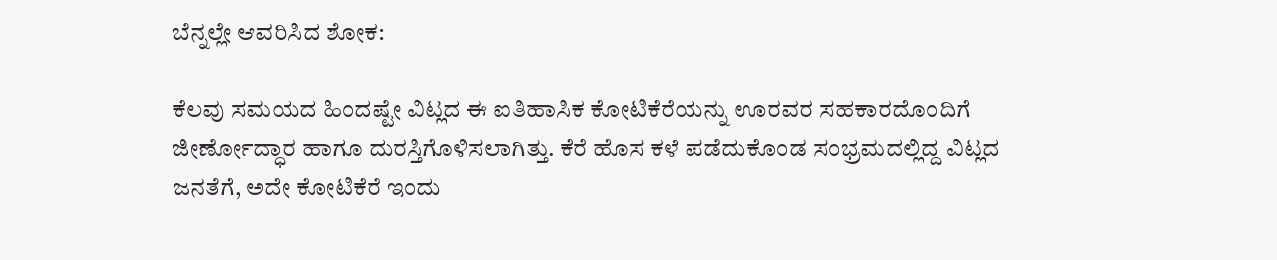ಬೆನ್ನಲ್ಲೇ ಆವರಿಸಿದ ಶೋಕ:

ಕೆಲವು ಸಮಯದ ಹಿಂದಷ್ಟೇ ವಿಟ್ಲದ ಈ ಐತಿಹಾಸಿಕ ಕೋಟಿಕೆರೆಯನ್ನು ಊರವರ ಸಹಕಾರದೊಂದಿಗೆ ಜೀರ್ಣೋದ್ಧಾರ ಹಾಗೂ ದುರಸ್ತಿಗೊಳಿಸಲಾಗಿತ್ತು. ಕೆರೆ ಹೊಸ ಕಳೆ ಪಡೆದುಕೊಂಡ ಸಂಭ್ರಮದಲ್ಲಿದ್ದ ವಿಟ್ಲದ ಜನತೆಗೆ, ಅದೇ ಕೋಟಿಕೆರೆ ಇಂದು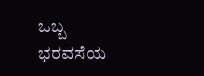ಒಬ್ಬ ಭರವಸೆಯ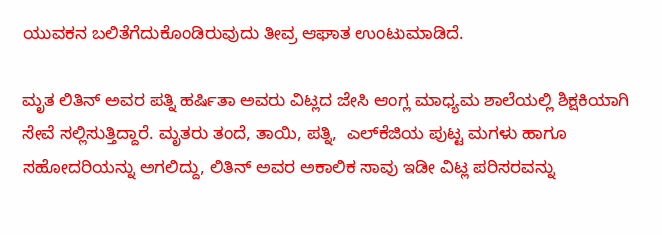ಯುವಕನ ಬಲಿತೆಗೆದುಕೊಂಡಿರುವುದು ತೀವ್ರ ಆಘಾತ ಉಂಟುಮಾಡಿದೆ.

ಮೃತ ಲಿತಿನ್ ಅವರ ಪತ್ನಿ ಹರ್ಷಿತಾ ಅವರು ವಿಟ್ಲದ ಜೇಸಿ ಆಂಗ್ಲ ಮಾಧ್ಯಮ ಶಾಲೆಯಲ್ಲಿ ಶಿಕ್ಷಕಿಯಾಗಿ ಸೇವೆ ಸಲ್ಲಿಸುತ್ತಿದ್ದಾರೆ. ಮೃತರು ತಂದೆ, ತಾಯಿ, ಪತ್ನಿ,  ಎಲ್‌ಕೆಜಿಯ ಪುಟ್ಟ ಮಗಳು ಹಾಗೂ ಸಹೋದರಿಯನ್ನು ಅಗಲಿದ್ದು, ಲಿತಿನ್ ಅವರ ಅಕಾಲಿಕ ಸಾವು ಇಡೀ ವಿಟ್ಲ ಪರಿಸರವನ್ನು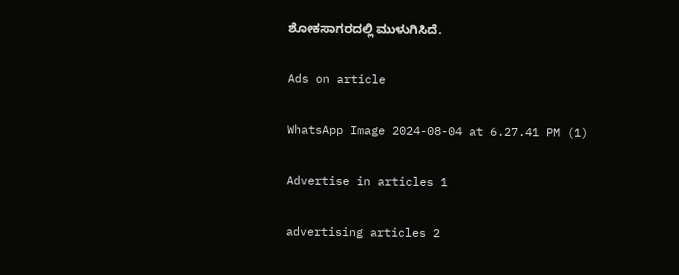ಶೋಕಸಾಗರದಲ್ಲಿ ಮುಳುಗಿಸಿದೆ.

Ads on article

WhatsApp Image 2024-08-04 at 6.27.41 PM (1)

Advertise in articles 1

advertising articles 2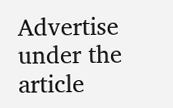Advertise under the article